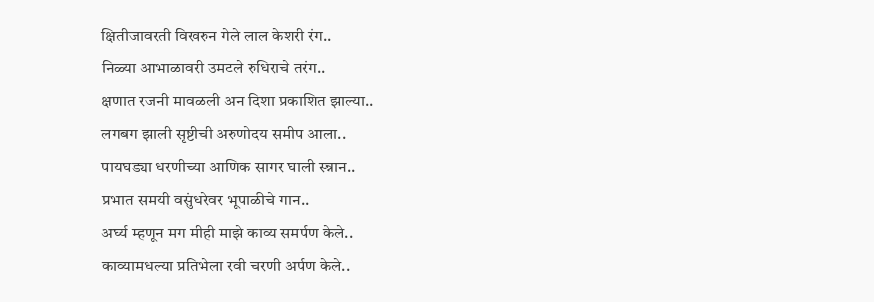क्षितीजावरती विखरुन गेले लाल केशरी रंग..
निळ्या आभाळावरी उमटले रुधिराचे तरंग..
क्षणात रजनी मावळली अन दिशा प्रकाशित झाल्या..
लगबग झाली सृष्टीची अरुणोदय समीप आला..
पायघड्या धरणीच्या आणिक सागर घाली स्न्नान..
प्रभात समयी वसुंधरेवर भूपाळीचे गान..
अर्घ्य म्हणून मग मीही माझे काव्य समर्पण केले..
काव्यामधल्या प्रतिभेला रवी चरणी अर्पण केले..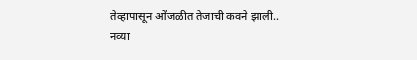तेव्हापासून ओंजळीत तेजाची कवने झाली..
नव्या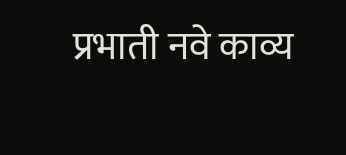प्रभाती नवे काव्य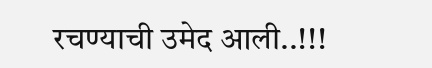रचण्याची उमेद आली..!!!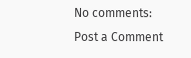No comments:
Post a Comment